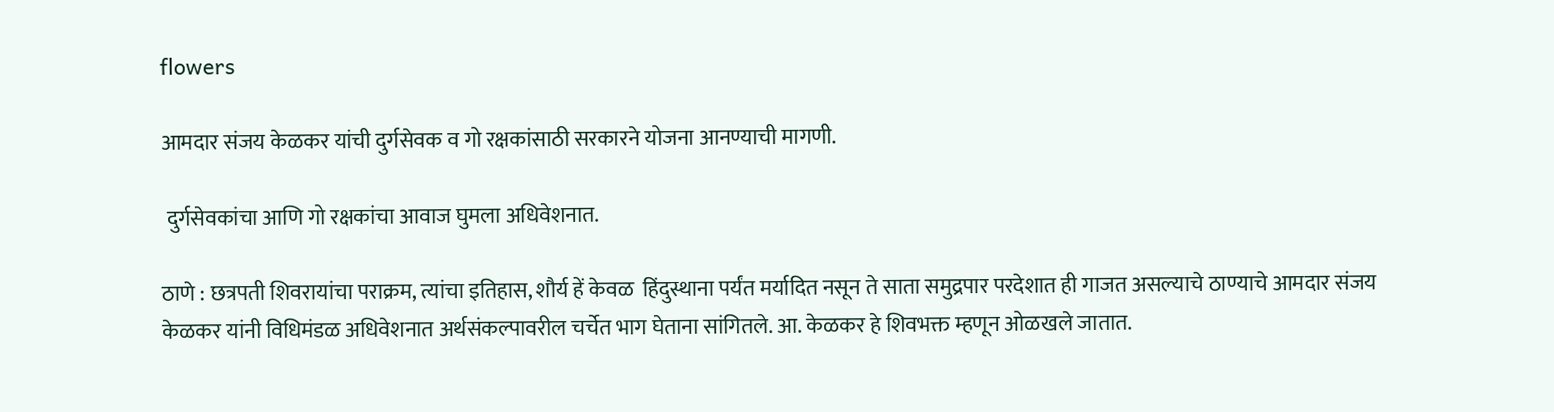flowers

आमदार संजय केळकर यांची दुर्गसेवक व गो रक्षकांसाठी सरकारने योजना आनण्याची मागणी.

 दुर्गसेवकांचा आणि गो रक्षकांचा आवाज घुमला अधिवेशनात.

ठाणे : छत्रपती शिवरायांचा पराक्रम, त्यांचा इतिहास, शौर्य हें केवळ  हिंदुस्थाना पर्यंत मर्यादित नसून ते साता समुद्रपार परदेशात ही गाजत असल्याचे ठाण्याचे आमदार संजय केळकर यांनी विधिमंडळ अधिवेशनात अर्थसंकल्पावरील चर्चेत भाग घेताना सांगितले. आ. केळकर हे शिवभक्त म्हणून ओळखले जातात.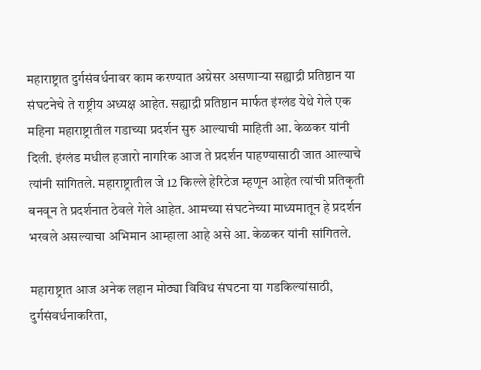महाराष्ट्रात दुर्गसंवर्धनावर काम करण्यात अग्रेसर असणाऱ्या सह्याद्री प्रतिष्ठान या संघटनेचे ते राष्ट्रीय अध्यक्ष आहेत. सह्याद्री प्रतिष्ठान मार्फत इंग्लंड येथे गेले एक महिना महाराष्ट्रातील गडाच्या प्रदर्शन सुरु आल्याची माहिती आ. केळकर यांनी दिली. इंग्लंड मधील हजारो नागरिक आज ते प्रदर्शन पाहण्यासाठी जात आल्याचे त्यांनी सांगितले. महाराष्ट्रातील जे 12 किल्ले हेरिटेज म्हणून आहेत त्यांची प्रतिकृती बनवून ते प्रदर्शनात ठेवले गेले आहेत. आमच्या संघटनेच्या माध्यमातून हे प्रदर्शन भरवले असल्याचा अभिमान आम्हाला आहे असे आ. केळकर यांनी सांगितले.

महाराष्ट्रात आज अनेक लहान मोठ्या विविध संघटना या गडकिल्यांसाठी, दुर्गसंवर्धनाकरिता,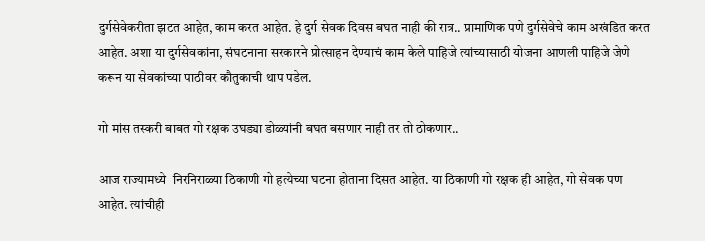दुर्गसेवेकरीता झटत आहेत, काम करत आहेत. हे दुर्ग सेवक दिवस बघत नाही की रात्र.. प्रामाणिक पणे दुर्गसेवेचे काम अखंडित करत आहेत. अशा या दुर्गसेवकांना, संघटनाना सरकारने प्रोत्साहन देण्याचं काम केले पाहिजे त्यांच्यासाठी योजना आणली पाहिजे जेणे करून या सेवकांच्या पाठीवर कौतुकाची थाप पडेल.

गो मांस तस्करी बाबत गो रक्षक उघड्या डोळ्यांनी बघत बसणार नाही तर तो ठोकणार..

आज राज्यामध्ये  निरनिराळ्या ठिकाणी गो हत्येच्या घटना होताना दिसत आहेत. या ठिकाणी गो रक्षक ही आहेत, गो सेवक पण आहेत. त्यांचीही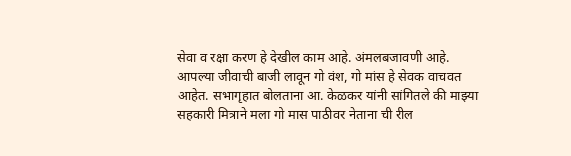सेवा व रक्षा करण हे देखील काम आहे. अंमलबजावणी आहे. आपल्या जीवाची बाजी लावून गो वंश, गो मांस हे सेवक वाचवत आहेत. सभागृहात बोलताना आ. केळकर यांनी सांगितले की माझ्या सहकारी मित्राने मला गो मास पाठीवर नेताना ची रील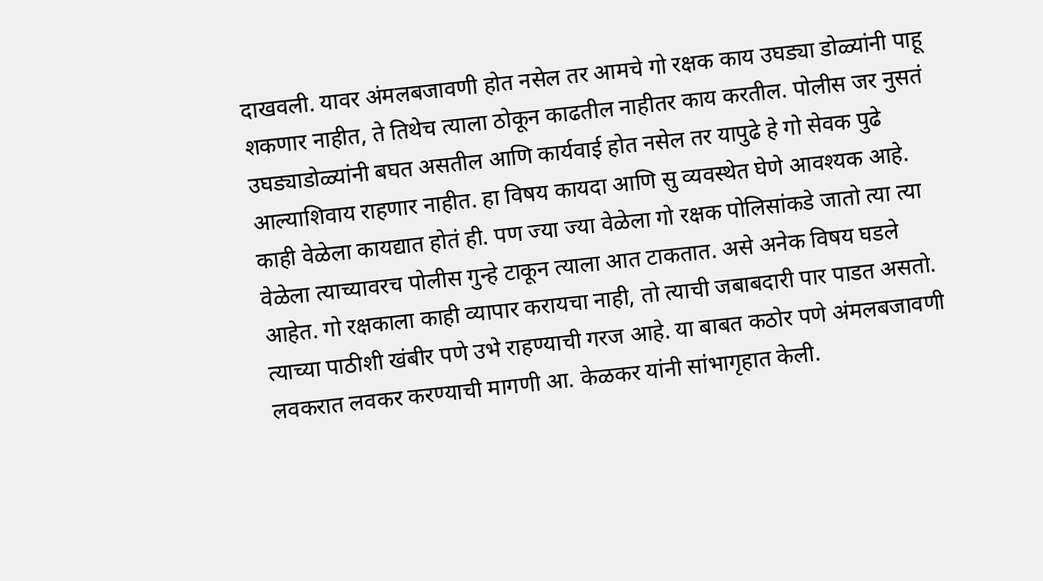दाखवली. यावर अंमलबजावणी होत नसेल तर आमचे गो रक्षक काय उघड्या डोळ्यांनी पाहू शकणार नाहीत, ते तिथेच त्याला ठोकून काढतील नाहीतर काय करतील. पोलीस जर नुसतं उघड्याडोळ्यांनी बघत असतील आणि कार्यवाई होत नसेल तर यापुढे हे गो सेवक पुढे आल्याशिवाय राहणार नाहीत. हा विषय कायदा आणि सु व्यवस्थेत घेणे आवश्यक आहे. काही वेळेला कायद्यात होतं ही. पण ज्या ज्या वेळेला गो रक्षक पोलिसांकडे जातो त्या त्या वेळेला त्याच्यावरच पोलीस गुन्हे टाकून त्याला आत टाकतात. असे अनेक विषय घडले आहेत. गो रक्षकाला काही व्यापार करायचा नाही, तो त्याची जबाबदारी पार पाडत असतो. त्याच्या पाठीशी खंबीर पणे उभे राहण्याची गरज आहे. या बाबत कठोर पणे अंमलबजावणी लवकरात लवकर करण्याची मागणी आ. केळकर यांनी सांभागृहात केली.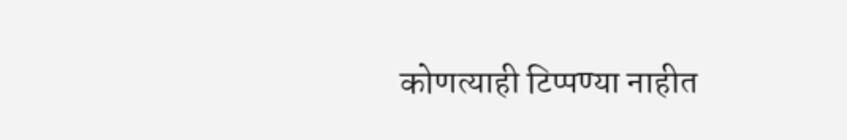कोणत्याही टिप्पण्‍या नाहीत